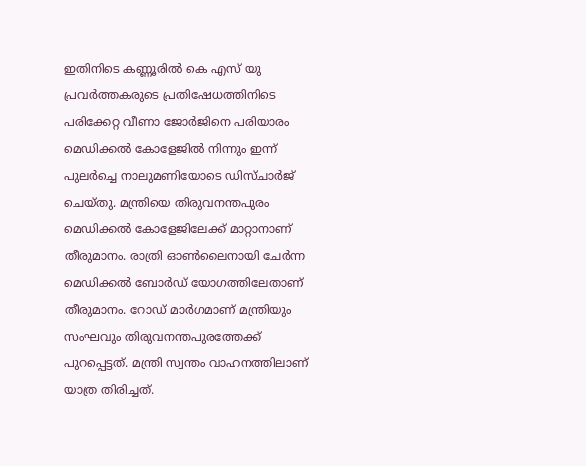ഇതിനിടെ കണ്ണൂരിൽ കെ എസ് യു പ്രവർത്തകരുടെ പ്രതിഷേധത്തിനിടെ പരിക്കേറ്റ വീണാ ജോർജിനെ പരിയാരം മെഡിക്കൽ കോളേജിൽ നിന്നും ഇന്ന് പുലർച്ചെ നാലുമണിയോടെ ഡിസ്ചാർജ് ചെയ്തു. മന്ത്രിയെ തിരുവനന്തപുരം മെഡിക്കൽ കോളേജിലേക്ക് മാറ്റാനാണ് തീരുമാനം. രാത്രി ഓൺലൈനായി ചേർന്ന മെഡിക്കൽ ബോർഡ് യോഗത്തിലേതാണ് തീരുമാനം. റോഡ് മാർഗമാണ് മന്ത്രിയും സംഘവും തിരുവനന്തപുരത്തേക്ക് പുറപ്പെട്ടത്. മന്ത്രി സ്വന്തം വാഹനത്തിലാണ് യാത്ര തിരിച്ചത്.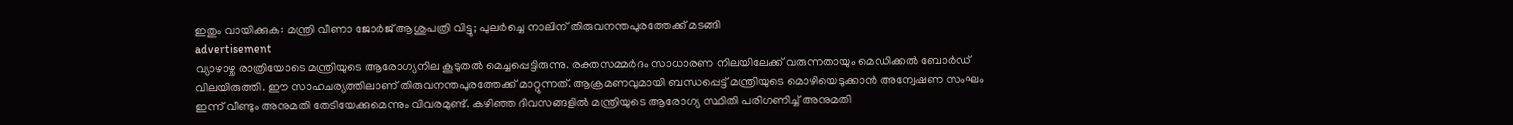ഇതും വായിക്കുക: മന്ത്രി വീണാ ജോർജ് ആശുപത്രി വിട്ടു; പുലർച്ചെ നാലിന് തിരുവനന്തപുരത്തേക്ക് മടങ്ങി
advertisement
വ്യാഴാഴ്ച രാത്രിയോടെ മന്ത്രിയുടെ ആരോഗ്യനില കൂടുതൽ മെച്ചപ്പെട്ടിരുന്നു. രക്തസമ്മർദം സാധാരണ നിലയിലേക്ക് വരുന്നതായും മെഡിക്കൽ ബോർഡ് വിലയിരുത്തി. ഈ സാഹചര്യത്തിലാണ് തിരുവനന്തപുരത്തേക്ക് മാറ്റുന്നത്. ആക്രമണവുമായി ബന്ധപ്പെട്ട് മന്ത്രിയുടെ മൊഴിയെടുക്കാൻ അന്വേഷണ സംഘം ഇന്ന് വീണ്ടും അനുമതി തേടിയേക്കുമെന്നും വിവരമുണ്ട്. കഴിഞ്ഞ ദിവസങ്ങളിൽ മന്ത്രിയുടെ ആരോഗ്യ സ്ഥിതി പരിഗണിച്ച് അനുമതി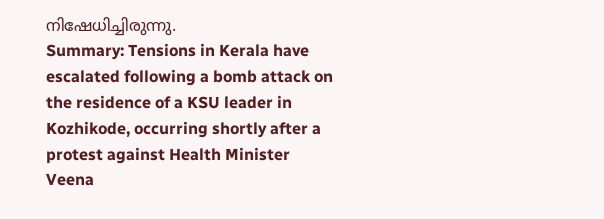നിഷേധിച്ചിരുന്നു.
Summary: Tensions in Kerala have escalated following a bomb attack on the residence of a KSU leader in Kozhikode, occurring shortly after a protest against Health Minister Veena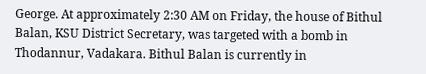George. At approximately 2:30 AM on Friday, the house of Bithul Balan, KSU District Secretary, was targeted with a bomb in Thodannur, Vadakara. Bithul Balan is currently in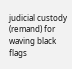judicial custody (remand) for waving black flags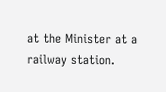at the Minister at a railway station.